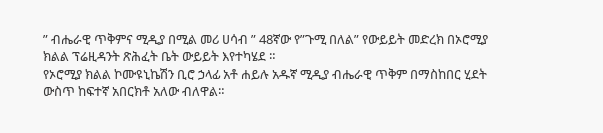” ብሔራዊ ጥቅምና ሚዲያ በሚል መሪ ሀሳብ ” 48ኛው የ”ጉሚ በለል” የውይይት መድረክ በኦሮሚያ ክልል ፕሬዚዳንት ጽሕፈት ቤት ውይይት እየተካሄደ ።
የኦሮሚያ ክልል ኮሙዩኒኬሽን ቢሮ ኃላፊ አቶ ሐይሉ አዱኛ ሚዲያ ብሔራዊ ጥቅም በማስከበር ሂደት ውስጥ ከፍተኛ አበርክቶ አለው ብለዋል።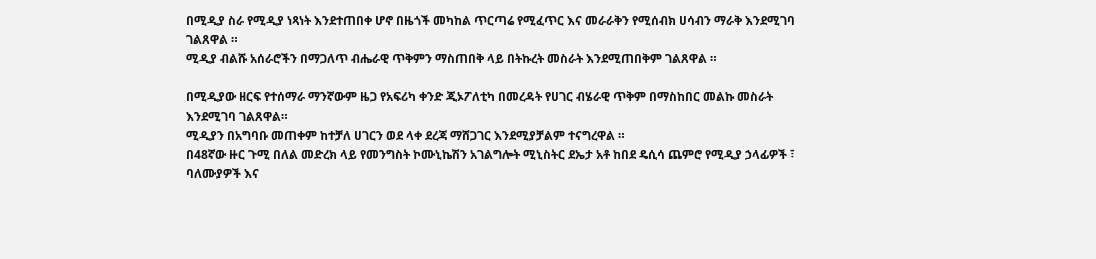በሚዲያ ስራ የሚዲያ ነጻነት እንደተጠበቀ ሆኖ በዜጎች መካከል ጥርጣሬ የሚፈጥር እና መራራቅን የሚሰብክ ሀሳብን ማራቅ እንደሚገባ ገልጸዋል ።
ሚዲያ ብልሹ አሰራሮችን በማጋለጥ ብሔራዊ ጥቅምን ማስጠበቅ ላይ በትኩረት መስራት እንደሚጠበቅም ገልጸዋል ።

በሚዲያው ዘርፍ የተሰማራ ማንኛውም ዜጋ የአፍሪካ ቀንድ ጂኦፖለቲካ በመረዳት የሀገር ብሄራዊ ጥቅም በማስከበር መልኩ መስራት እንደሚገባ ገልጸዋል።
ሚዲያን በአግባቡ መጠቀም ከተቻለ ሀገርን ወደ ላቀ ደረጃ ማሸጋገር እንደሚያቻልም ተናግረዋል ።
በ48ኛው ዙር ጉሚ በለል መድረክ ላይ የመንግስት ኮሙኒኬሽን አገልግሎት ሚኒስትር ደኤታ አቶ ከበደ ዴሲሳ ጨምሮ የሚዲያ ኃላፊዎች ፣ ባለሙያዎች እና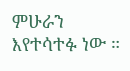ምሁራን እየተሳተፉ ነው ።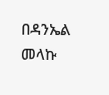በዳንኤል መላኩ